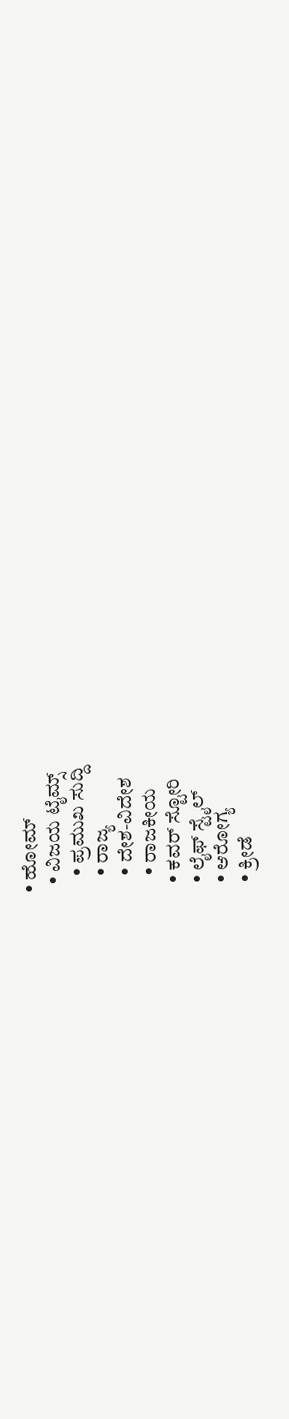• ಹೋಮ್
  • ವಿಜಯ ಟೈಮ್ಸ್‌
    • ಪ್ರಮುಖ ಸುದ್ದಿ
    • ರಾಜ್ಯ
    • ದೇಶ-ವಿದೇಶ
    • ರಾಜಕೀಯ
  • ಕವರ್‌ ಸ್ಟೋರಿ
  • ಲೈಫ್ ಸ್ಟೈಲ್
  • ಆರೋಗ್ಯ
  • ಕ್ರೀಡೆ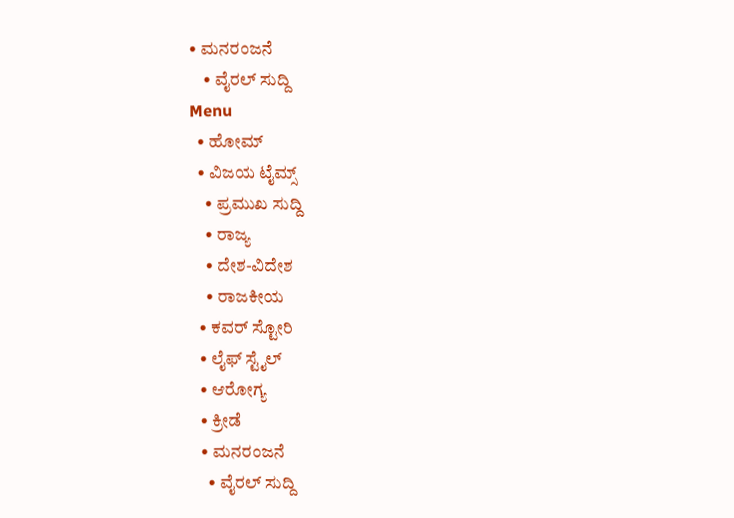• ಮನರಂಜನೆ
    • ವೈರಲ್ ಸುದ್ದಿ
Menu
  • ಹೋಮ್
  • ವಿಜಯ ಟೈಮ್ಸ್‌
    • ಪ್ರಮುಖ ಸುದ್ದಿ
    • ರಾಜ್ಯ
    • ದೇಶ-ವಿದೇಶ
    • ರಾಜಕೀಯ
  • ಕವರ್‌ ಸ್ಟೋರಿ
  • ಲೈಫ್ ಸ್ಟೈಲ್
  • ಆರೋಗ್ಯ
  • ಕ್ರೀಡೆ
  • ಮನರಂಜನೆ
    • ವೈರಲ್ ಸುದ್ದಿ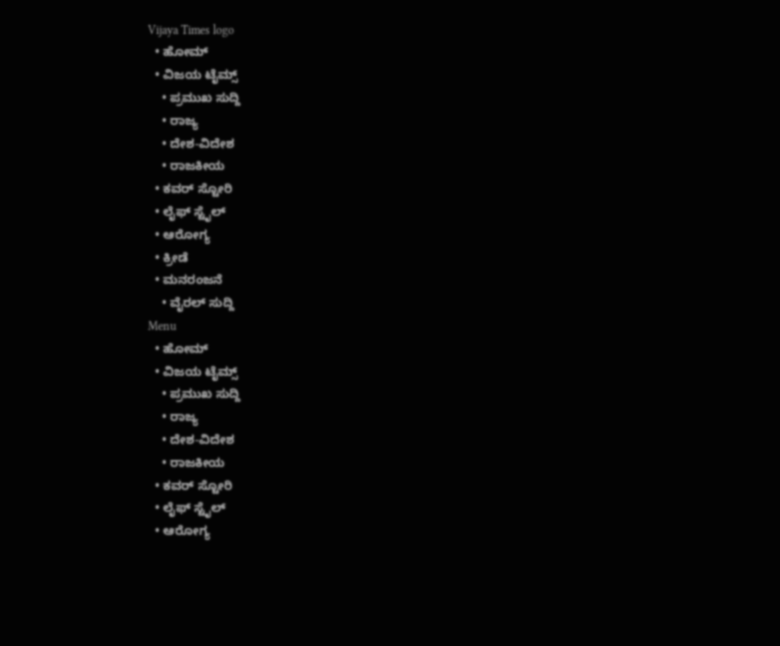Vijaya Times logo
  • ಹೋಮ್
  • ವಿಜಯ ಟೈಮ್ಸ್‌
    • ಪ್ರಮುಖ ಸುದ್ದಿ
    • ರಾಜ್ಯ
    • ದೇಶ-ವಿದೇಶ
    • ರಾಜಕೀಯ
  • ಕವರ್‌ ಸ್ಟೋರಿ
  • ಲೈಫ್ ಸ್ಟೈಲ್
  • ಆರೋಗ್ಯ
  • ಕ್ರೀಡೆ
  • ಮನರಂಜನೆ
    • ವೈರಲ್ ಸುದ್ದಿ
Menu
  • ಹೋಮ್
  • ವಿಜಯ ಟೈಮ್ಸ್‌
    • ಪ್ರಮುಖ ಸುದ್ದಿ
    • ರಾಜ್ಯ
    • ದೇಶ-ವಿದೇಶ
    • ರಾಜಕೀಯ
  • ಕವರ್‌ ಸ್ಟೋರಿ
  • ಲೈಫ್ ಸ್ಟೈಲ್
  • ಆರೋಗ್ಯ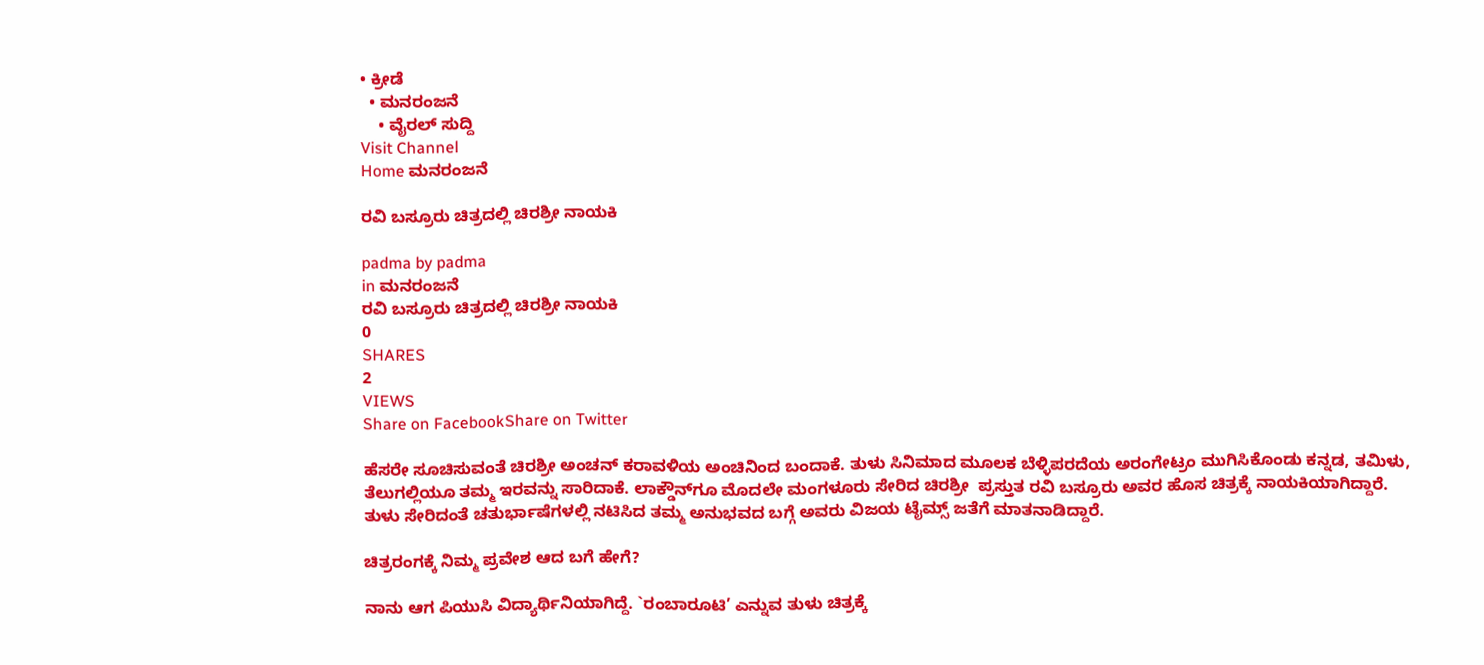• ಕ್ರೀಡೆ
  • ಮನರಂಜನೆ
    • ವೈರಲ್ ಸುದ್ದಿ
Visit Channel
Home ಮನರಂಜನೆ

ರವಿ ಬಸ್ರೂರು ಚಿತ್ರದಲ್ಲಿ ಚಿರಶ್ರೀ ನಾಯಕಿ

padma by padma
in ಮನರಂಜನೆ
ರವಿ ಬಸ್ರೂರು ಚಿತ್ರದಲ್ಲಿ ಚಿರಶ್ರೀ ನಾಯಕಿ
0
SHARES
2
VIEWS
Share on FacebookShare on Twitter

ಹೆಸರೇ ಸೂಚಿಸುವಂತೆ ಚಿರಶ್ರೀ ಅಂಚನ್ ಕರಾವಳಿಯ ಅಂಚಿನಿಂದ ಬಂದಾಕೆ. ತುಳು ಸಿನಿಮಾದ ಮೂಲಕ ಬೆಳ್ಳಿಪರದೆಯ ಅರಂಗೇಟ್ರಂ ಮುಗಿಸಿಕೊಂಡು ಕನ್ನಡ, ತಮಿಳು, ತೆಲುಗಲ್ಲಿಯೂ ತಮ್ಮ ಇರವನ್ನು ಸಾರಿದಾಕೆ. ಲಾಕ್ಡೌನ್‌ಗೂ ಮೊದಲೇ ಮಂಗಳೂರು ಸೇರಿದ ಚಿರಶ್ರೀ  ಪ್ರಸ್ತುತ ರವಿ ಬಸ್ರೂರು ಅವರ ಹೊಸ ಚಿತ್ರಕ್ಕೆ ನಾಯಕಿಯಾಗಿದ್ದಾರೆ. ತುಳು ಸೇರಿದಂತೆ ಚತುರ್ಭಾಷೆಗಳಲ್ಲಿ ನಟಿಸಿದ ತಮ್ಮ ಅನುಭವದ ಬಗ್ಗೆ ಅವರು ವಿಜಯ ಟೈಮ್ಸ್ ಜತೆಗೆ ಮಾತನಾಡಿದ್ದಾರೆ.

ಚಿತ್ರರಂಗಕ್ಕೆ ನಿಮ್ಮ ಪ್ರವೇಶ ಆದ ಬಗೆ ಹೇಗೆ?

ನಾನು ಆಗ ಪಿಯುಸಿ ವಿದ್ಯಾರ್ಥಿನಿಯಾಗಿದ್ದೆ. `ರಂಬಾರೂಟಿ’ ಎನ್ನುವ ತುಳು ಚಿತ್ರಕ್ಕೆ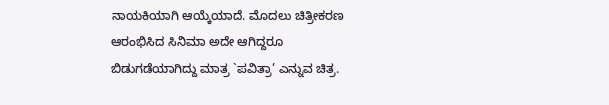ನಾಯಕಿಯಾಗಿ ಆಯ್ಕೆಯಾದೆ. ಮೊದಲು ಚಿತ್ರೀಕರಣ ಆರಂಭಿಸಿದ ಸಿನಿಮಾ ಅದೇ ಆಗಿದ್ದರೂ ಬಿಡುಗಡೆಯಾಗಿದ್ದು ಮಾತ್ರ `ಪವಿತ್ರಾ’ ಎನ್ನುವ ಚಿತ್ರ.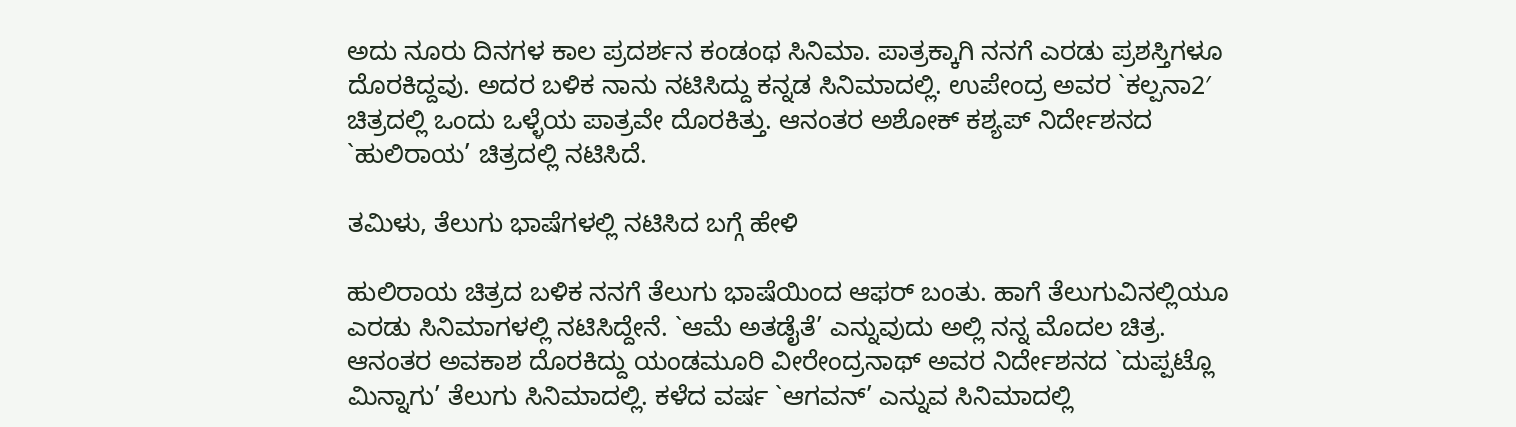ಅದು ನೂರು ದಿನಗಳ ಕಾಲ ಪ್ರದರ್ಶನ ಕಂಡಂಥ ಸಿನಿಮಾ. ಪಾತ್ರಕ್ಕಾಗಿ ನನಗೆ ಎರಡು ಪ್ರಶಸ್ತಿಗಳೂ ದೊರಕಿದ್ದವು. ಅದರ ಬಳಿಕ ನಾನು ನಟಿಸಿದ್ದು ಕನ್ನಡ ಸಿನಿಮಾದಲ್ಲಿ. ಉಪೇಂದ್ರ ಅವರ `ಕಲ್ಪನಾ2′ ಚಿತ್ರದಲ್ಲಿ ಒಂದು ಒಳ್ಳೆಯ ಪಾತ್ರವೇ ದೊರಕಿತ್ತು. ಆನಂತರ ಅಶೋಕ್ ಕಶ್ಯಪ್ ನಿರ್ದೇಶನದ `ಹುಲಿರಾಯ’ ಚಿತ್ರದಲ್ಲಿ ನಟಿಸಿದೆ.

ತಮಿಳು, ತೆಲುಗು ಭಾಷೆಗಳಲ್ಲಿ ನಟಿಸಿದ ಬಗ್ಗೆ ಹೇಳಿ

ಹುಲಿರಾಯ ಚಿತ್ರದ ಬಳಿಕ ನನಗೆ ತೆಲುಗು ಭಾಷೆಯಿಂದ ಆಫರ್ ಬಂತು. ಹಾಗೆ ತೆಲುಗುವಿನಲ್ಲಿಯೂ ಎರಡು ಸಿನಿಮಾಗಳಲ್ಲಿ ನಟಿಸಿದ್ದೇನೆ. `ಆಮೆ ಅತಡೈತೆ’ ಎನ್ನುವುದು ಅಲ್ಲಿ ನನ್ನ ಮೊದಲ ಚಿತ್ರ. ಆನಂತರ ಅವಕಾಶ ದೊರಕಿದ್ದು ಯಂಡಮೂರಿ ವೀರೇಂದ್ರನಾಥ್ ಅವರ ನಿರ್ದೇಶನದ `ದುಪ್ಪಟ್ಲೊ ಮಿನ್ನಾಗು’ ತೆಲುಗು ಸಿನಿಮಾದಲ್ಲಿ. ಕಳೆದ ವರ್ಷ `ಆಗವನ್’ ಎನ್ನುವ ಸಿನಿಮಾದಲ್ಲಿ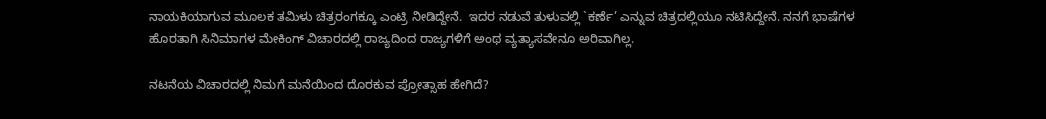ನಾಯಕಿಯಾಗುವ ಮೂಲಕ ತಮಿಳು ಚಿತ್ರರಂಗಕ್ಕೂ ಎಂಟ್ರಿ ನೀಡಿದ್ದೇನೆ.  ಇದರ ನಡುವೆ ತುಳುವಲ್ಲಿ `ಕರ್ಣೆ’ ಎನ್ನುವ ಚಿತ್ರದಲ್ಲಿಯೂ ನಟಿಸಿದ್ದೇನೆ. ನನಗೆ ಭಾಷೆಗಳ ಹೊರತಾಗಿ ಸಿನಿಮಾಗಳ ಮೇಕಿಂಗ್‌ ವಿಚಾರದಲ್ಲಿ ರಾಜ್ಯದಿಂದ ರಾಜ್ಯಗಳಿಗೆ ಅಂಥ ವ್ಯತ್ಯಾಸವೇನೂ ಅರಿವಾಗಿಲ್ಲ.

ನಟನೆಯ ವಿಚಾರದಲ್ಲಿ ನಿಮಗೆ ಮನೆಯಿಂದ ದೊರಕುವ ಪ್ರೋತ್ಸಾಹ ಹೇಗಿದೆ?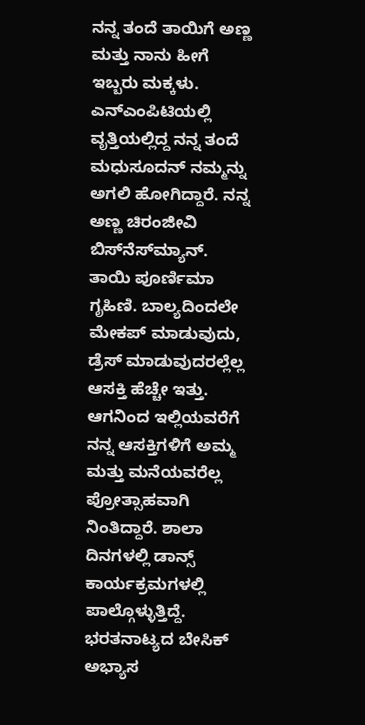ನನ್ನ ತಂದೆ ತಾಯಿಗೆ ಅಣ್ಣ ಮತ್ತು ನಾನು ಹೀಗೆ ಇಬ್ಬರು ಮಕ್ಕಳು. ಎನ್‌ಎಂಪಿಟಿಯಲ್ಲಿ ವೃತ್ತಿಯಲ್ಲಿದ್ದ ನನ್ನ ತಂದೆ ಮಧುಸೂದನ್ ನಮ್ಮನ್ನು ಅಗಲಿ ಹೋಗಿದ್ದಾರೆ. ನನ್ನ ಅಣ್ಣ ಚಿರಂಜೀವಿ ಬಿಸ್‌ನೆಸ್‌ಮ್ಯಾನ್‌. ತಾಯಿ ಪೂರ್ಣಿಮಾ ಗೃಹಿಣಿ. ಬಾಲ್ಯದಿಂದಲೇ ಮೇಕಪ್ ಮಾಡುವುದು, ಡ್ರೆಸ್ ಮಾಡುವುದರಲ್ಲೆಲ್ಲ ಆಸಕ್ತಿ ಹೆಚ್ಚೇ ಇತ್ತು. ಆಗನಿಂದ ಇಲ್ಲಿಯವರೆಗೆ ನನ್ನ ಆಸಕ್ತಿಗಳಿಗೆ ಅಮ್ಮ ಮತ್ತು ಮನೆಯವರೆಲ್ಲ ಪ್ರೋತ್ಸಾಹವಾಗಿ ನಿಂತಿದ್ದಾರೆ. ಶಾಲಾ ದಿನಗಳಲ್ಲಿ ಡಾನ್ಸ್ ಕಾರ್ಯಕ್ರಮಗಳಲ್ಲಿ ಪಾಲ್ಗೊಳ್ಳುತ್ತಿದ್ದೆ. ಭರತನಾಟ್ಯದ ಬೇಸಿಕ್ ಅಭ್ಯಾಸ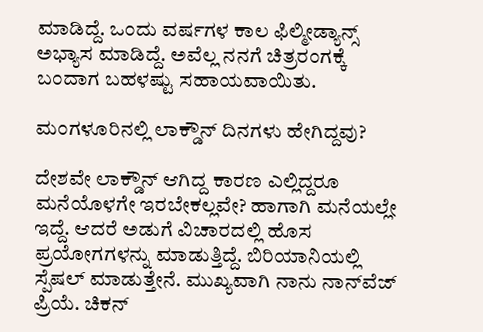ಮಾಡಿದ್ದೆ. ಒಂದು ವರ್ಷಗಳ ಕಾಲ ಫಿಲ್ಮೀಡ್ಯಾನ್ಸ್ ಅಭ್ಯಾಸ ಮಾಡಿದ್ದೆ. ಅವೆಲ್ಲ ನನಗೆ ಚಿತ್ರರಂಗಕ್ಕೆ ಬಂದಾಗ ಬಹಳಷ್ಟು ಸಹಾಯವಾಯಿತು.

ಮಂಗಳೂರಿನಲ್ಲಿ ಲಾಕ್ಡೌನ್ ದಿನಗಳು ಹೇಗಿದ್ದವು?

ದೇಶವೇ ಲಾಕ್ಡೌನ್‌ ಆಗಿದ್ದ ಕಾರಣ ಎಲ್ಲಿದ್ದರೂ ಮನೆಯೊಳಗೇ ಇರಬೇಕಲ್ಲವೇ? ಹಾಗಾಗಿ ಮನೆಯಲ್ಲೇ ಇದ್ದೆ. ಆದರೆ ಅಡುಗೆ ವಿಚಾರದಲ್ಲಿ ಹೊಸ ಪ್ರಯೋಗಗಳನ್ನು ಮಾಡುತ್ತಿದ್ದೆ. ಬಿರಿಯಾನಿಯಲ್ಲಿ ಸ್ಪೆಷಲ್ ಮಾಡುತ್ತೇನೆ. ಮುಖ್ಯವಾಗಿ ನಾನು ನಾನ್‌ವೆಜ್‌ ಪ್ರಿಯೆ. ಚಿಕನ್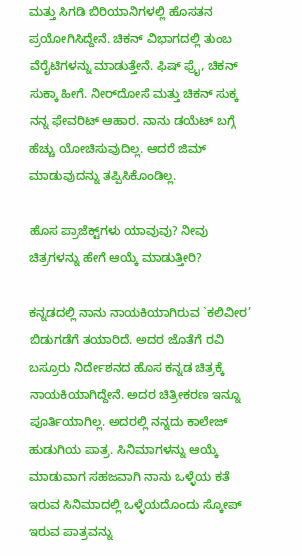ಮತ್ತು ಸಿಗಡಿ ಬಿರಿಯಾನಿಗಳಲ್ಲಿ ಹೊಸತನ ಪ್ರಯೋಗಿಸಿದ್ದೇನೆ. ಚಿಕನ್‌ ವಿಭಾಗದಲ್ಲಿ ತುಂಬ ವೆರೈಟಿಗಳನ್ನು ಮಾಡುತ್ತೇನೆ. ಫಿಷ್ ಫ್ರೈ, ಚಿಕನ್ ಸುಕ್ಕಾ ಹೀಗೆ. ನೀರ್‌ದೋಸೆ ಮತ್ತು ಚಿಕನ್ ಸುಕ್ಕ ನನ್ನ ಫೇವರಿಟ್ ಆಹಾರ. ನಾನು ಡಯೆಟ್ ಬಗ್ಗೆ ಹೆಚ್ಚು ಯೋಚಿಸುವುದಿಲ್ಲ. ಆದರೆ ಜಿಮ್ ಮಾಡುವುದನ್ನು ತಪ್ಪಿಸಿಕೊಂಡಿಲ್ಲ.

ಹೊಸ ಪ್ರಾಜೆಕ್ಟ್‌ಗಳು ಯಾವುವು? ನೀವು ಚಿತ್ರಗಳನ್ನು ಹೇಗೆ ಆಯ್ಕೆ ಮಾಡುತ್ತೀರಿ?

ಕನ್ನಡದಲ್ಲಿ ನಾನು ನಾಯಕಿಯಾಗಿರುವ `ಕಲಿವೀರ’ ಬಿಡುಗಡೆಗೆ ತಯಾರಿದೆ. ಅದರ ಜೊತೆಗೆ ರವಿ ಬಸ್ರೂರು ನಿರ್ದೇಶನದ ಹೊಸ ಕನ್ನಡ ಚಿತ್ರಕ್ಕೆ ನಾಯಕಿಯಾಗಿದ್ದೇನೆ. ಅದರ ಚಿತ್ರೀಕರಣ ಇನ್ನೂ ಪೂರ್ತಿಯಾಗಿಲ್ಲ. ಅದರಲ್ಲಿ ನನ್ನದು ಕಾಲೇಜ್ ಹುಡುಗಿಯ ಪಾತ್ರ. ಸಿನಿಮಾಗಳನ್ನು ಆಯ್ಕೆ ಮಾಡುವಾಗ ಸಹಜವಾಗಿ ನಾನು ಒಳ್ಳೆಯ ಕತೆ ಇರುವ ಸಿನಿಮಾದಲ್ಲಿ ಒಳ್ಳೆಯದೊಂದು ಸ್ಕೋಪ್ ಇರುವ ಪಾತ್ರವನ್ನು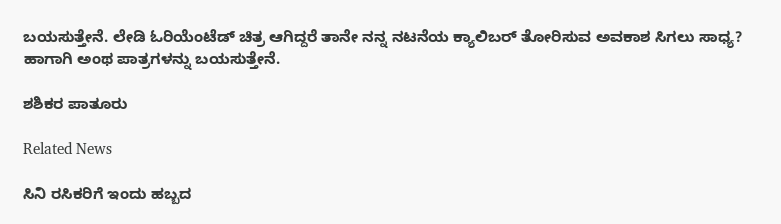ಬಯಸುತ್ತೇನೆ. ಲೇಡಿ ಓರಿಯೆಂಟೆಡ್ ಚಿತ್ರ ಆಗಿದ್ದರೆ ತಾನೇ ನನ್ನ ನಟನೆಯ ಕ್ಯಾಲಿಬರ್ ತೋರಿಸುವ ಅವಕಾಶ ಸಿಗಲು ಸಾಧ್ಯ? ಹಾಗಾಗಿ ಅಂಥ ಪಾತ್ರಗಳನ್ನು ಬಯಸುತ್ತೇನೆ.

ಶಶಿಕರ ಪಾತೂರು

Related News

ಸಿನಿ ರಸಿಕರಿಗೆ ಇಂದು ಹಬ್ಬದ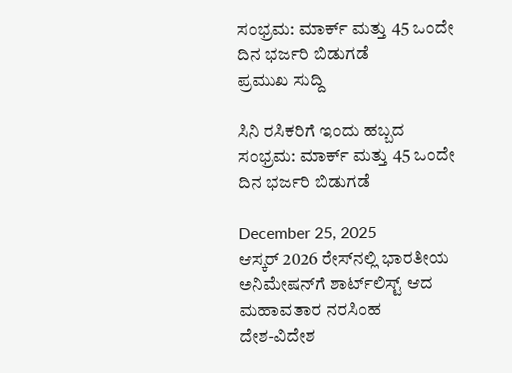ಸಂಭ್ರಮ: ಮಾರ್ಕ್ ಮತ್ತು 45 ಒಂದೇ ದಿನ ಭರ್ಜರಿ ಬಿಡುಗಡೆ
ಪ್ರಮುಖ ಸುದ್ದಿ

ಸಿನಿ ರಸಿಕರಿಗೆ ಇಂದು ಹಬ್ಬದ ಸಂಭ್ರಮ: ಮಾರ್ಕ್ ಮತ್ತು 45 ಒಂದೇ ದಿನ ಭರ್ಜರಿ ಬಿಡುಗಡೆ

December 25, 2025
ಆಸ್ಕರ್ 2026 ರೇಸ್‌ನಲ್ಲಿ ಭಾರತೀಯ ಅನಿಮೇಷನ್‌ಗೆ ಶಾರ್ಟ್‌ಲಿಸ್ಟ್ ಆದ ಮಹಾವತಾರ ನರಸಿಂಹ
ದೇಶ-ವಿದೇಶ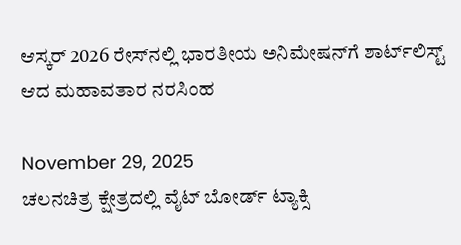ಆಸ್ಕರ್ 2026 ರೇಸ್‌ನಲ್ಲಿ ಭಾರತೀಯ ಅನಿಮೇಷನ್‌ಗೆ ಶಾರ್ಟ್‌ಲಿಸ್ಟ್ ಆದ ಮಹಾವತಾರ ನರಸಿಂಹ

November 29, 2025
ಚಲನಚಿತ್ರ ಕ್ಷೇತ್ರದಲ್ಲಿ ವೈಟ್ ಬೋರ್ಡ್ ಟ್ಯಾಕ್ಸಿ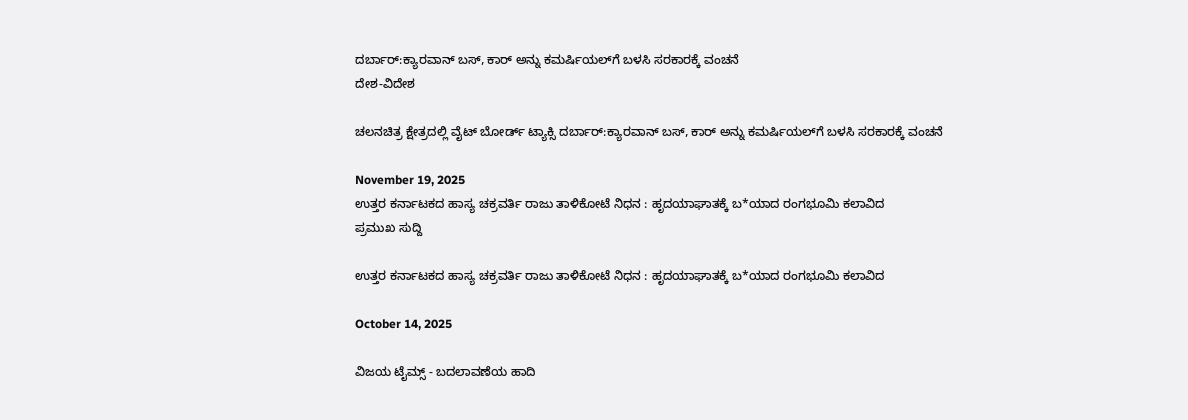ದರ್ಬಾರ್:ಕ್ಯಾರವಾನ್ ಬಸ್, ಕಾರ್ ಅನ್ನು ಕಮರ್ಷಿಯಲ್‌ಗೆ ಬಳಸಿ ಸರಕಾರಕ್ಕೆ ವಂಚನೆ
ದೇಶ-ವಿದೇಶ

ಚಲನಚಿತ್ರ ಕ್ಷೇತ್ರದಲ್ಲಿ ವೈಟ್ ಬೋರ್ಡ್ ಟ್ಯಾಕ್ಸಿ ದರ್ಬಾರ್:ಕ್ಯಾರವಾನ್ ಬಸ್, ಕಾರ್ ಅನ್ನು ಕಮರ್ಷಿಯಲ್‌ಗೆ ಬಳಸಿ ಸರಕಾರಕ್ಕೆ ವಂಚನೆ

November 19, 2025
ಉತ್ತರ ಕರ್ನಾಟಕದ ಹಾಸ್ಯ ಚಕ್ರವರ್ತಿ ರಾಜು ತಾಳಿಕೋಟೆ ನಿಧನ : ಹೃದಯಾಘಾತಕ್ಕೆ ಬ*ಯಾದ ರಂಗಭೂಮಿ ಕಲಾವಿದ
ಪ್ರಮುಖ ಸುದ್ದಿ

ಉತ್ತರ ಕರ್ನಾಟಕದ ಹಾಸ್ಯ ಚಕ್ರವರ್ತಿ ರಾಜು ತಾಳಿಕೋಟೆ ನಿಧನ : ಹೃದಯಾಘಾತಕ್ಕೆ ಬ*ಯಾದ ರಂಗಭೂಮಿ ಕಲಾವಿದ

October 14, 2025

ವಿಜಯ ಟೈಮ್ಸ್‌ - ಬದಲಾವಣೆಯ ಹಾದಿ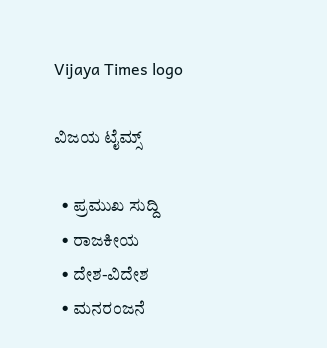Vijaya Times logo

ವಿಜಯ ಟೈಮ್ಸ್‌

  • ಪ್ರಮುಖ ಸುದ್ದಿ
  • ರಾಜಕೀಯ
  • ದೇಶ-ವಿದೇಶ
  • ಮನರಂಜನೆ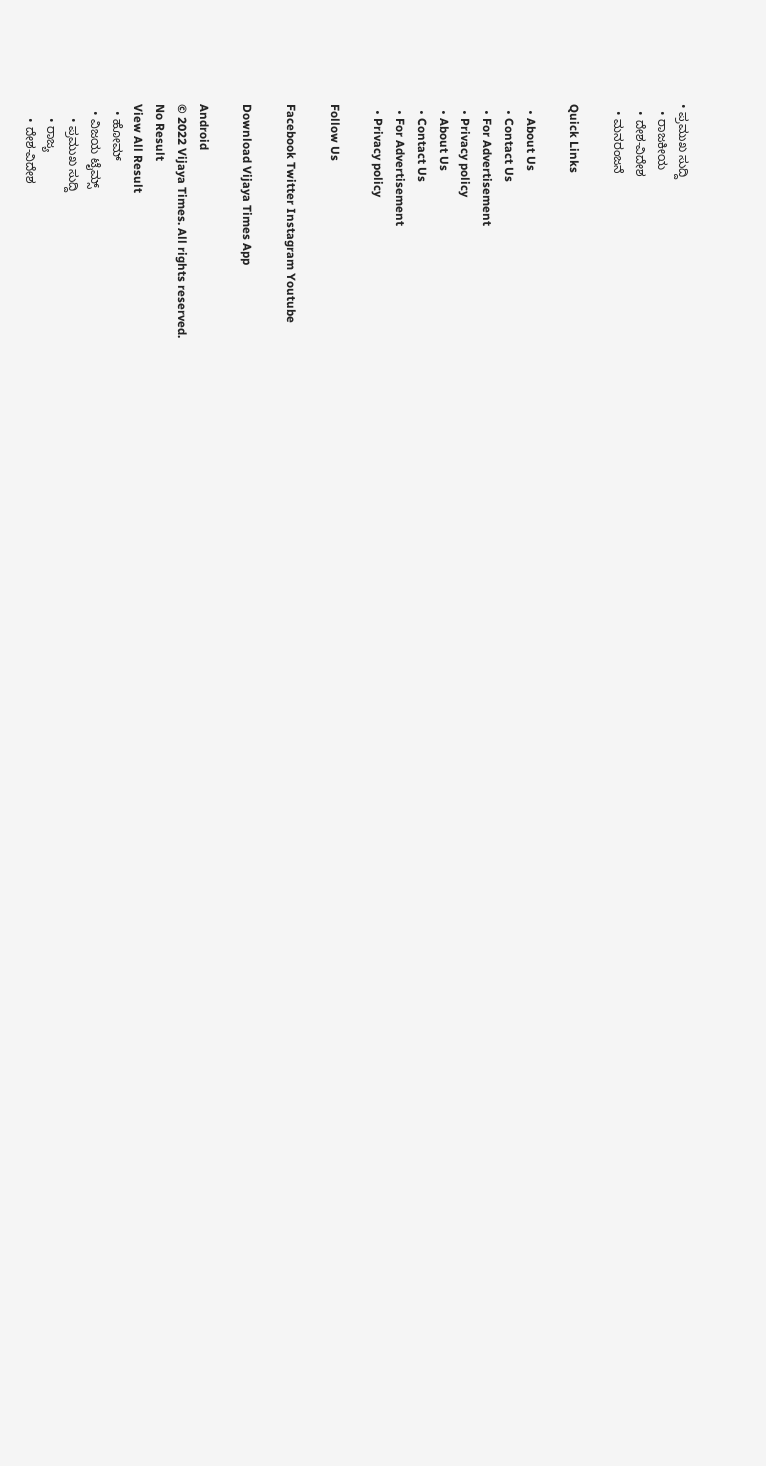• ಪ್ರಮುಖ ಸುದ್ದಿ
  • ರಾಜಕೀಯ
  • ದೇಶ-ವಿದೇಶ
  • ಮನರಂಜನೆ

Quick Links

  • About Us
  • Contact Us
  • For Advertisement
  • Privacy policy
  • About Us
  • Contact Us
  • For Advertisement
  • Privacy policy

Follow Us

Facebook Twitter Instagram Youtube

Download Vijaya Times App

Android
© 2022 Vijaya Times. All rights reserved.
No Result
View All Result
  • ಹೋಮ್
  • ವಿಜಯ ಟೈಮ್ಸ್‌
    • ಪ್ರಮುಖ ಸುದ್ದಿ
    • ರಾಜ್ಯ
    • ದೇಶ-ವಿದೇಶ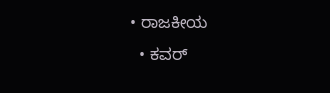• ರಾಜಕೀಯ
  • ಕವರ್‌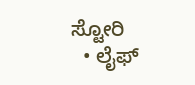ಸ್ಟೋರಿ
  • ಲೈಫ್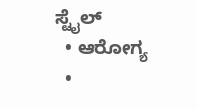ಸ್ಟೈಲ್
  • ಆರೋಗ್ಯ
  •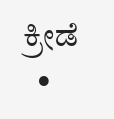ಕ್ರೀಡೆ
  •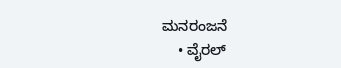ಮನರಂಜನೆ
    • ವೈರಲ್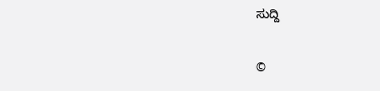ಸುದ್ದಿ

©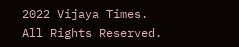2022 Vijaya Times. All Rights Reserved.